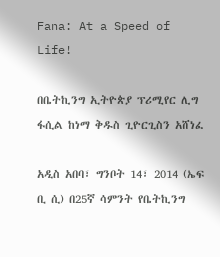Fana: At a Speed of Life!

በቤትኪንግ ኢትዮጵያ ፕሪሚየር ሊግ ፋሲል ከነማ ቅዱስ ጊዮርጊስን አሸነፈ

አዲስ አበባ፣ ግንቦት 14፣ 2014 (ኤፍ ቢ ሲ) በ25ኛ ሳምንት የቤትኪንግ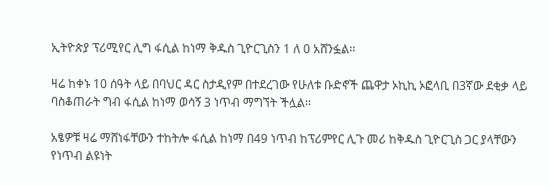ኢትዮጵያ ፕሪሚየር ሊግ ፋሲል ከነማ ቅዱስ ጊዮርጊስን 1 ለ 0 አሸንፏል፡፡

ዛሬ ከቀኑ 10 ሰዓት ላይ በባህር ዳር ስታዲየም በተደረገው የሁለቱ ቡድኖች ጨዋታ ኦኪኪ ኦፎላቢ በ3ኛው ደቂቃ ላይ ባስቆጠራት ግብ ፋሲል ከነማ ወሳኝ 3 ነጥብ ማግኘት ችሏል፡፡

አፄዎቹ ዛሬ ማሸነፋቸውን ተከትሎ ፋሲል ከነማ በ49 ነጥብ ከፕሪምየር ሊጉ መሪ ከቅዱስ ጊዮርጊስ ጋር ያላቸውን የነጥብ ልዩነት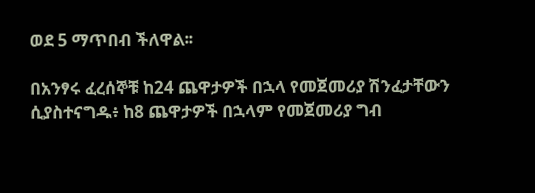ወደ 5 ማጥበብ ችለዋል፡፡

በአንፃሩ ፈረሰኞቹ ከ24 ጨዋታዎች በኋላ የመጀመሪያ ሽንፈታቸውን ሲያስተናግዱ፥ ከ8 ጨዋታዎች በኋላም የመጀመሪያ ግብ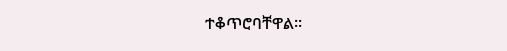ተቆጥሮባቸዋል፡፡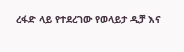ረፋድ ላይ የተደረገው የወላይታ ዲቻ እና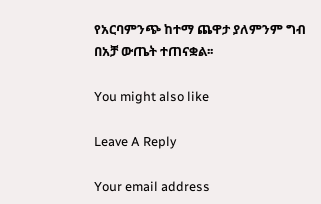የአርባምንጭ ከተማ ጨዋታ ያለምንም ግብ በአቻ ውጤት ተጠናቋል፡፡

You might also like

Leave A Reply

Your email address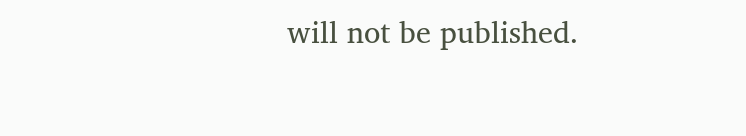will not be published.